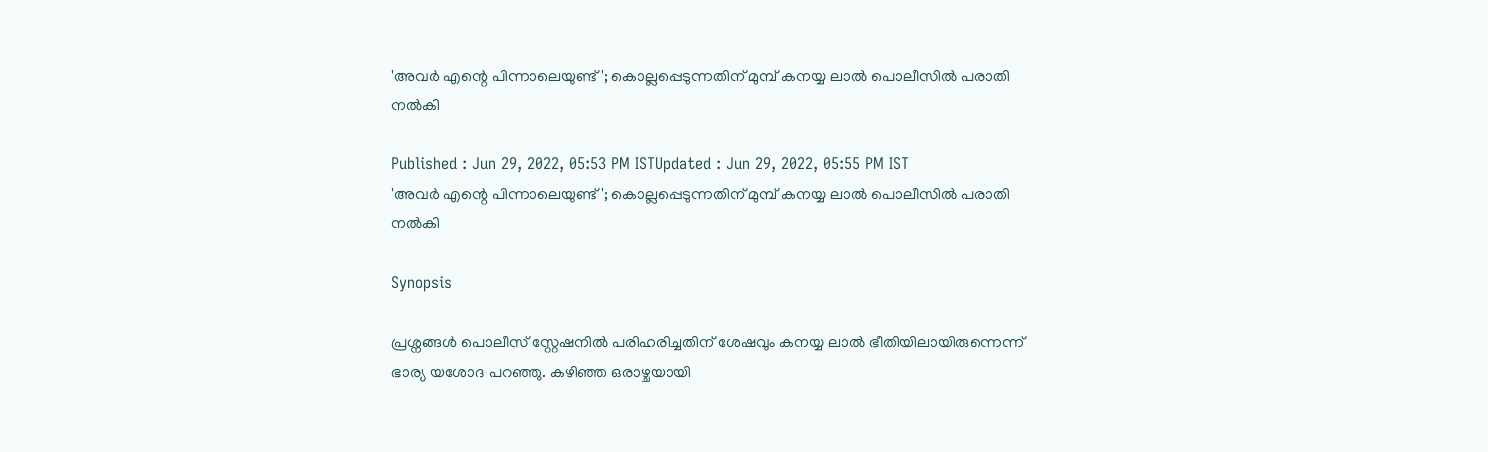'അവർ എന്റെ പിന്നാലെയുണ്ട്'; കൊല്ലപ്പെടുന്നതിന് മുമ്പ് കനയ്യ ലാൽ പൊലീസിൽ പരാതി നൽകി

Published : Jun 29, 2022, 05:53 PM ISTUpdated : Jun 29, 2022, 05:55 PM IST
'അവർ എന്റെ പിന്നാലെയുണ്ട്'; കൊല്ലപ്പെടുന്നതിന് മുമ്പ് കനയ്യ ലാൽ പൊലീസിൽ പരാതി നൽകി

Synopsis

പ്രശ്നങ്ങൾ പൊലീസ് സ്റ്റേഷനിൽ പരിഹരിച്ചതിന് ശേഷവും കനയ്യ ലാൽ ഭീതിയിലായിരുന്നെന്ന് ഭാര്യ യശോദ പറഞ്ഞു. കഴിഞ്ഞ ഒരാഴ്ചയായി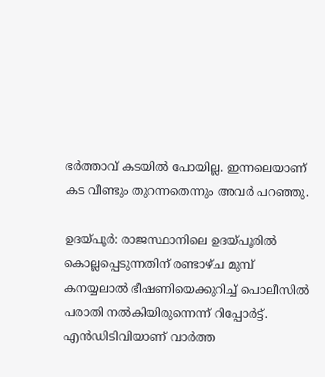ഭർത്താവ് കടയിൽ പോയില്ല. ഇന്നലെയാണ് കട വീണ്ടും തുറന്നതെന്നും അവർ പറഞ്ഞു.

ഉദയ്പൂർ: രാജസ്ഥാനിലെ ഉദയ്പൂരിൽ കൊല്ലപ്പെടുന്നതിന് രണ്ടാഴ്ച മുമ്പ് കനയ്യലാൽ ഭീഷണിയെക്കുറിച്ച് പൊലീസിൽ പരാതി നൽകിയിരുന്നെന്ന് റിപ്പോർട്ട്. എൻഡിടിവിയാണ് വാർത്ത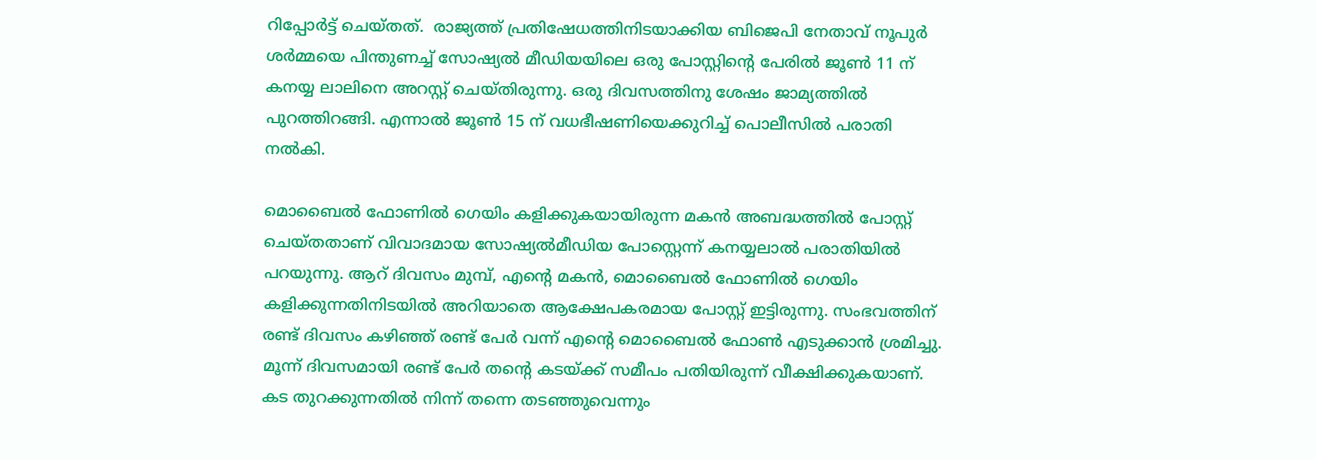റിപ്പോർട്ട് ചെയ്തത്.  രാജ്യത്ത് പ്രതിഷേധത്തിനിട‌യാക്കിയ ബിജെപി നേതാവ് നൂപുർ ശർമ്മയെ പിന്തുണച്ച് സോഷ്യൽ മീഡിയയിലെ ഒരു പോസ്റ്റിന്റെ പേരിൽ ജൂൺ 11 ന് കനയ്യ ലാലിനെ അറസ്റ്റ് ചെയ്തിരുന്നു. ഒരു ദിവസത്തിനു ശേഷം ജാമ്യത്തിൽ പുറത്തിറങ്ങി. എന്നാൽ ജൂൺ 15 ന് വധഭീഷണിയെക്കുറിച്ച് പൊലീസിൽ പരാതി നൽകി.

മൊബൈൽ ഫോണിൽ ഗെയിം കളിക്കുകയായിരുന്ന മകൻ അബദ്ധത്തിൽ പോസ്റ്റ് ചെയ്തതാണ് വിവാദമായ സോഷ്യൽമീഡിയ പോസ്റ്റെന്ന് കനയ്യലാൽ പരാതിയിൽ പറയുന്നു. ആറ് ദിവസം മുമ്പ്, എന്റെ മകൻ, മൊബൈൽ ഫോണിൽ ഗെയിം കളിക്കുന്നതിനിടയിൽ അറിയാതെ ആക്ഷേപകരമായ പോസ്റ്റ് ഇട്ടിരുന്നു. സംഭവത്തിന്  രണ്ട് ദിവസം കഴിഞ്ഞ് രണ്ട് പേർ വന്ന് എന്റെ മൊബൈൽ ഫോൺ എടുക്കാൻ ശ്രമിച്ചു. മൂന്ന് ദിവസമായി രണ്ട് പേർ തന്റെ കടയ്ക്ക് സമീപം പതിയിരുന്ന് വീക്ഷിക്കുകയാണ്. കട തുറക്കുന്നതിൽ നിന്ന് തന്നെ തടഞ്ഞുവെന്നും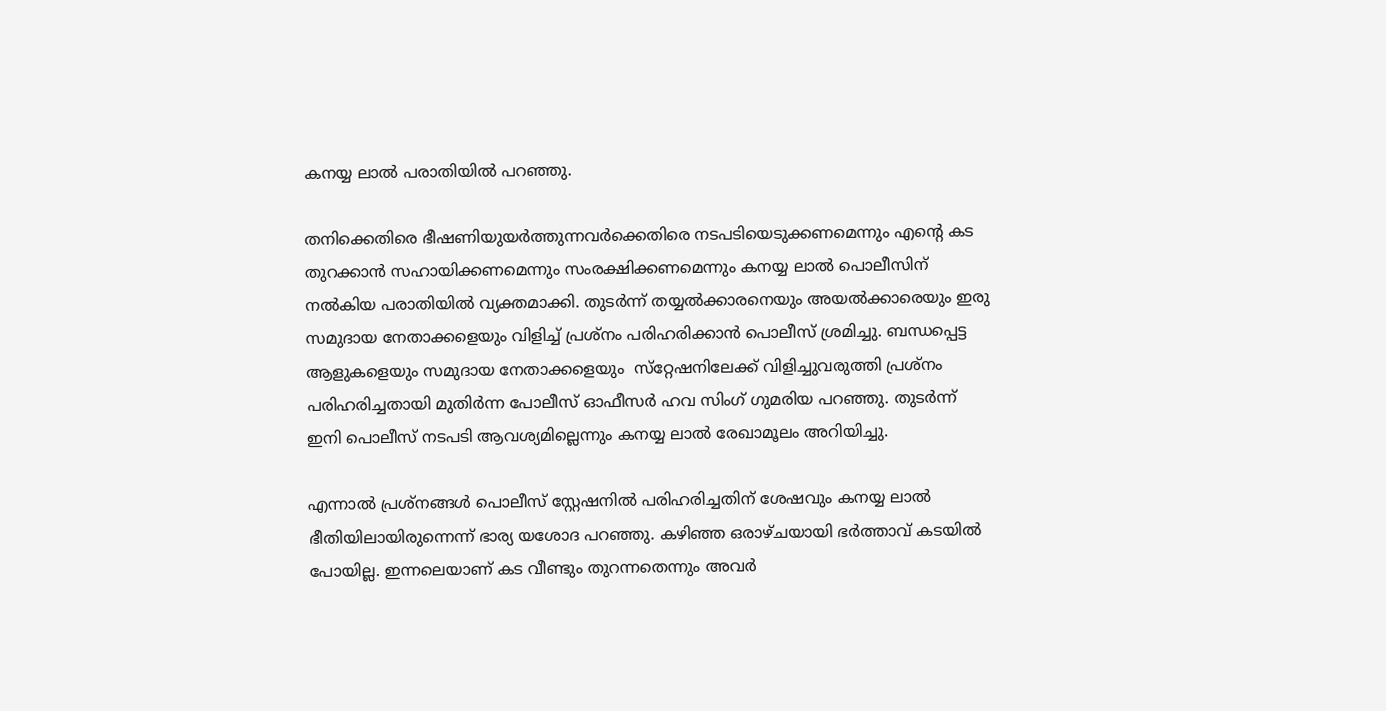കനയ്യ ലാൽ പരാതിയിൽ പറഞ്ഞു.

തനിക്കെതിരെ ഭീഷണിയുയർത്തുന്നവർക്കെതിരെ നടപടിയെടുക്കണമെന്നും എന്റെ കട തുറക്കാൻ സഹായിക്കണമെന്നും സംരക്ഷിക്കണമെന്നും കനയ്യ ലാൽ പൊലീസിന് നൽകിയ പരാതിയിൽ വ്യക്തമാക്കി. തുടർന്ന് തയ്യൽക്കാരനെയും അയൽക്കാരെയും ഇരു സമുദായ നേതാക്കളെയും വിളിച്ച് പ്രശ്‌നം പരിഹരിക്കാൻ പൊലീസ് ശ്രമിച്ചു. ബന്ധപ്പെട്ട ആളുകളെയും സമുദായ നേതാക്കളെയും  സ്‌റ്റേഷനിലേക്ക് വിളിച്ചുവരുത്തി പ്രശ്‌നം പരിഹരിച്ചതായി മുതിർന്ന പോലീസ് ഓഫീസർ ഹവ സിംഗ് ഗുമരിയ പറഞ്ഞു. തുടർന്ന് ഇനി പൊലീസ് നടപടി ആവശ്യമില്ലെന്നും കനയ്യ ലാൽ രേഖാമൂലം അറിയിച്ചു.

എന്നാൽ പ്രശ്നങ്ങൾ പൊലീസ് സ്റ്റേഷനിൽ പരിഹരിച്ചതിന് ശേഷവും കനയ്യ ലാൽ ഭീതിയിലായിരുന്നെന്ന് ഭാര്യ യശോദ പറഞ്ഞു. കഴിഞ്ഞ ഒരാഴ്ചയായി ഭർത്താവ് കടയിൽ പോയില്ല. ഇന്നലെയാണ് കട വീണ്ടും തുറന്നതെന്നും അവർ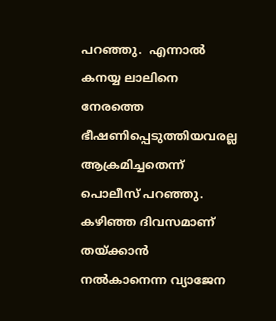പറഞ്ഞു.  എന്നാൽ കനയ്യ ലാലിനെ നേരത്തെ ഭീഷണിപ്പെടുത്തിയവരല്ല ആക്രമിച്ചതെന്ന് പൊലീസ് പറഞ്ഞു.  കഴിഞ്ഞ ദിവസമാണ് തയ്ക്കാൻ നൽകാനെന്ന വ്യാജേന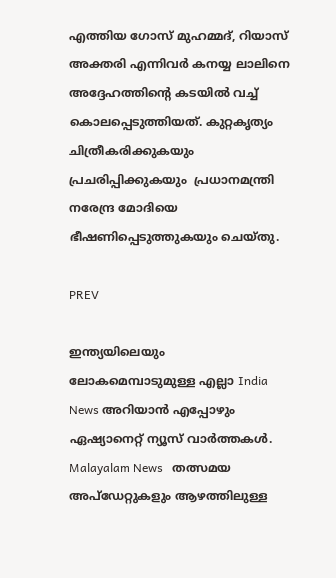എത്തിയ ഗോസ് മുഹമ്മദ്, റിയാസ് അക്തരി എന്നിവർ കനയ്യ ലാലിനെ അദ്ദേഹത്തിന്റെ കടയിൽ വച്ച് കൊലപ്പെടുത്തിയത്. കുറ്റകൃത്യം ചിത്രീകരിക്കുകയും പ്രചരിപ്പിക്കുകയും  പ്രധാനമന്ത്രി നരേന്ദ്ര മോദിയെ ഭീഷണിപ്പെടുത്തുകയും ചെയ്തു.

PREV

ഇന്ത്യയിലെയും ലോകമെമ്പാടുമുള്ള എല്ലാ India News അറിയാൻ എപ്പോഴും ഏഷ്യാനെറ്റ് ന്യൂസ് വാർത്തകൾ. Malayalam News   തത്സമയ അപ്‌ഡേറ്റുകളും ആഴത്തിലുള്ള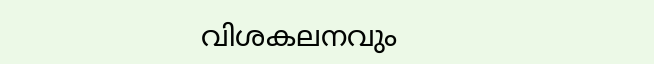വിശകലനവും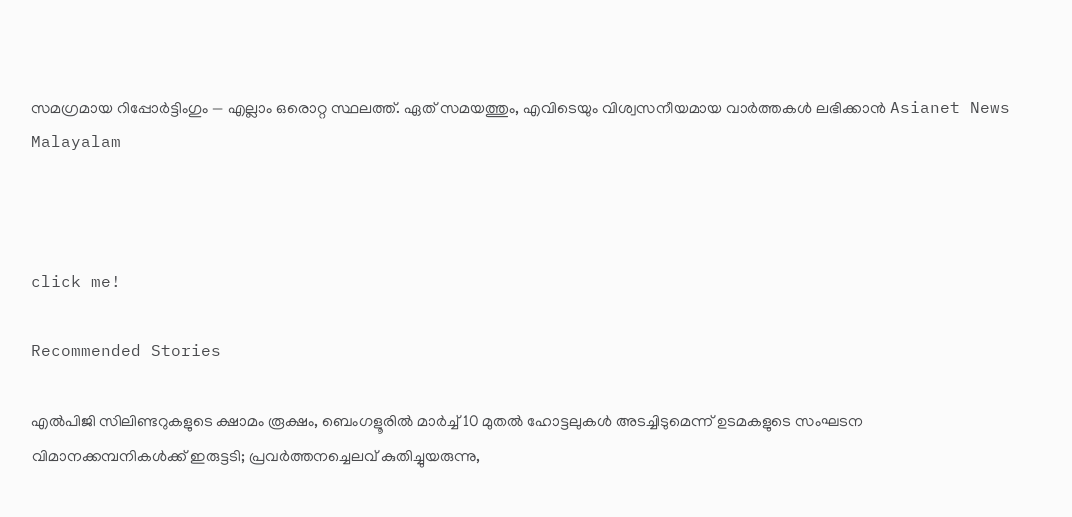സമഗ്രമായ റിപ്പോർട്ടിംഗും — എല്ലാം ഒരൊറ്റ സ്ഥലത്ത്. ഏത് സമയത്തും, എവിടെയും വിശ്വസനീയമായ വാർത്തകൾ ലഭിക്കാൻ Asianet News Malayalam



click me!

Recommended Stories

എൽപിജി സിലിണ്ടറുകളുടെ ക്ഷാമം രൂക്ഷം, ബെംഗളൂരിൽ മാർച്ച് 10 മുതൽ ഹോട്ടലുകൾ അടച്ചിടുമെന്ന് ഉടമകളുടെ സംഘടന
വിമാനക്കമ്പനികള്‍ക്ക് ഇരുട്ടടി; പ്രവര്‍ത്തനച്ചെലവ് കുതിച്ചുയരുന്നു,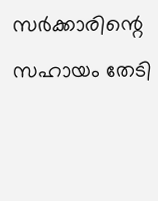സര്‍ക്കാരിന്റെ സഹായം തേടി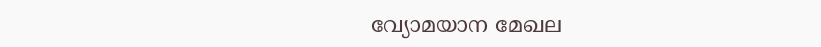വ്യോമയാന മേഖല